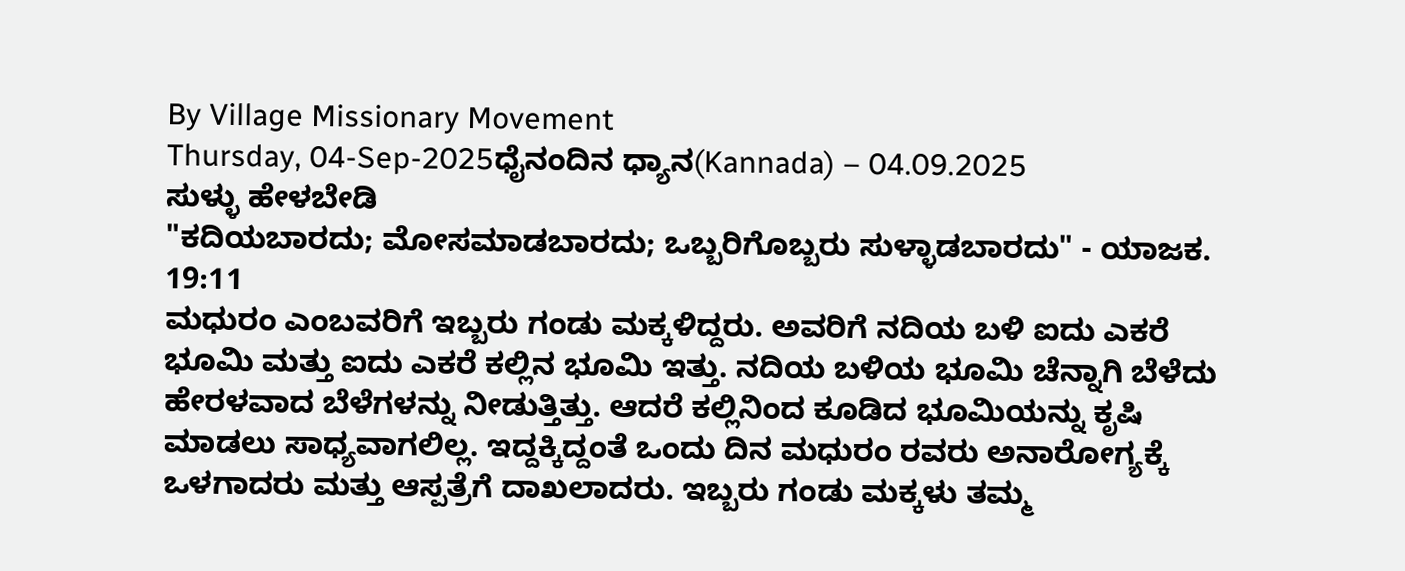By Village Missionary Movement
Thursday, 04-Sep-2025ಧೈನಂದಿನ ಧ್ಯಾನ(Kannada) – 04.09.2025
ಸುಳ್ಳು ಹೇಳಬೇಡಿ
"ಕದಿಯಬಾರದು; ಮೋಸಮಾಡಬಾರದು; ಒಬ್ಬರಿಗೊಬ್ಬರು ಸುಳ್ಳಾಡಬಾರದು" - ಯಾಜಕ. 19:11
ಮಧುರಂ ಎಂಬವರಿಗೆ ಇಬ್ಬರು ಗಂಡು ಮಕ್ಕಳಿದ್ದರು. ಅವರಿಗೆ ನದಿಯ ಬಳಿ ಐದು ಎಕರೆ ಭೂಮಿ ಮತ್ತು ಐದು ಎಕರೆ ಕಲ್ಲಿನ ಭೂಮಿ ಇತ್ತು. ನದಿಯ ಬಳಿಯ ಭೂಮಿ ಚೆನ್ನಾಗಿ ಬೆಳೆದು ಹೇರಳವಾದ ಬೆಳೆಗಳನ್ನು ನೀಡುತ್ತಿತ್ತು. ಆದರೆ ಕಲ್ಲಿನಿಂದ ಕೂಡಿದ ಭೂಮಿಯನ್ನು ಕೃಷಿ ಮಾಡಲು ಸಾಧ್ಯವಾಗಲಿಲ್ಲ. ಇದ್ದಕ್ಕಿದ್ದಂತೆ ಒಂದು ದಿನ ಮಧುರಂ ರವರು ಅನಾರೋಗ್ಯಕ್ಕೆ ಒಳಗಾದರು ಮತ್ತು ಆಸ್ಪತ್ರೆಗೆ ದಾಖಲಾದರು. ಇಬ್ಬರು ಗಂಡು ಮಕ್ಕಳು ತಮ್ಮ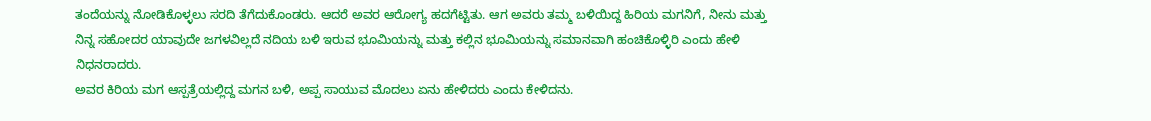ತಂದೆಯನ್ನು ನೋಡಿಕೊಳ್ಳಲು ಸರದಿ ತೆಗೆದುಕೊಂಡರು. ಆದರೆ ಅವರ ಆರೋಗ್ಯ ಹದಗೆಟ್ಟಿತು. ಆಗ ಅವರು ತಮ್ಮ ಬಳಿಯಿದ್ದ ಹಿರಿಯ ಮಗನಿಗೆ, ನೀನು ಮತ್ತು ನಿನ್ನ ಸಹೋದರ ಯಾವುದೇ ಜಗಳವಿಲ್ಲದೆ ನದಿಯ ಬಳಿ ಇರುವ ಭೂಮಿಯನ್ನು ಮತ್ತು ಕಲ್ಲಿನ ಭೂಮಿಯನ್ನು ಸಮಾನವಾಗಿ ಹಂಚಿಕೊಳ್ಳಿರಿ ಎಂದು ಹೇಳಿ ನಿಧನರಾದರು.
ಅವರ ಕಿರಿಯ ಮಗ ಆಸ್ಪತ್ರೆಯಲ್ಲಿದ್ದ ಮಗನ ಬಳಿ, ಅಪ್ಪ ಸಾಯುವ ಮೊದಲು ಏನು ಹೇಳಿದರು ಎಂದು ಕೇಳಿದನು.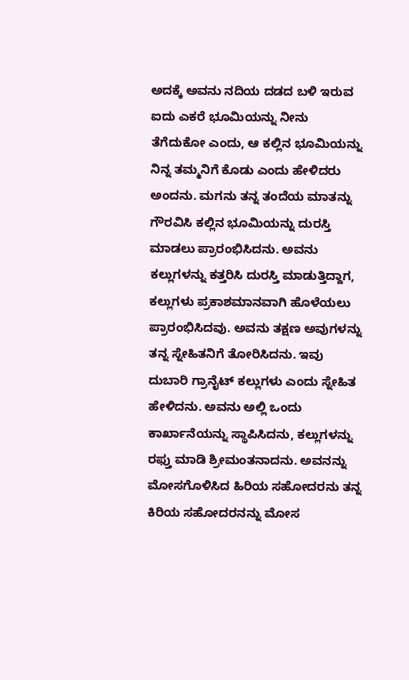ಅದಕ್ಕೆ ಅವನು ನದಿಯ ದಡದ ಬಳಿ ಇರುವ ಐದು ಎಕರೆ ಭೂಮಿಯನ್ನು ನೀನು ತೆಗೆದುಕೋ ಎಂದು, ಆ ಕಲ್ಲಿನ ಭೂಮಿಯನ್ನು ನಿನ್ನ ತಮ್ಮನಿಗೆ ಕೊಡು ಎಂದು ಹೇಳಿದರು ಅಂದನು. ಮಗನು ತನ್ನ ತಂದೆಯ ಮಾತನ್ನು ಗೌರವಿಸಿ ಕಲ್ಲಿನ ಭೂಮಿಯನ್ನು ದುರಸ್ತಿ ಮಾಡಲು ಪ್ರಾರಂಭಿಸಿದನು. ಅವನು ಕಲ್ಲುಗಳನ್ನು ಕತ್ತರಿಸಿ ದುರಸ್ತಿ ಮಾಡುತ್ತಿದ್ದಾಗ, ಕಲ್ಲುಗಳು ಪ್ರಕಾಶಮಾನವಾಗಿ ಹೊಳೆಯಲು ಪ್ರಾರಂಭಿಸಿದವು. ಅವನು ತಕ್ಷಣ ಅವುಗಳನ್ನು ತನ್ನ ಸ್ನೇಹಿತನಿಗೆ ತೋರಿಸಿದನು. ಇವು ದುಬಾರಿ ಗ್ರಾನೈಟ್ ಕಲ್ಲುಗಳು ಎಂದು ಸ್ನೇಹಿತ ಹೇಳಿದನು. ಅವನು ಅಲ್ಲಿ ಒಂದು ಕಾರ್ಖಾನೆಯನ್ನು ಸ್ಥಾಪಿಸಿದನು, ಕಲ್ಲುಗಳನ್ನು ರಫ್ತು ಮಾಡಿ ಶ್ರೀಮಂತನಾದನು. ಅವನನ್ನು ಮೋಸಗೊಳಿಸಿದ ಹಿರಿಯ ಸಹೋದರನು ತನ್ನ ಕಿರಿಯ ಸಹೋದರನನ್ನು ಮೋಸ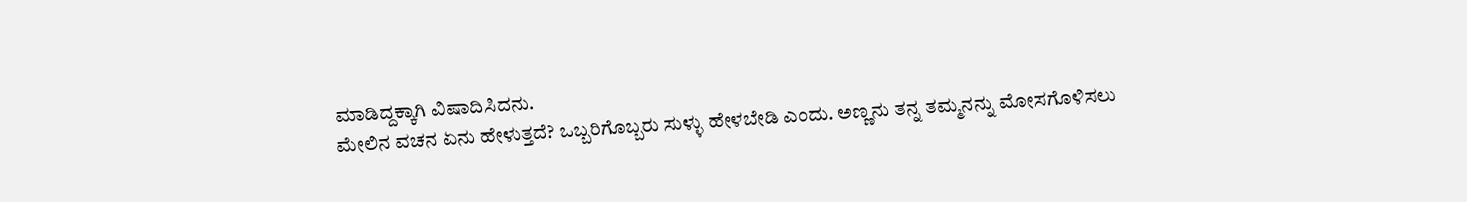ಮಾಡಿದ್ದಕ್ಕಾಗಿ ವಿಷಾದಿಸಿದನು.
ಮೇಲಿನ ವಚನ ಏನು ಹೇಳುತ್ತದೆ? ಒಬ್ಬರಿಗೊಬ್ಬರು ಸುಳ್ಳು ಹೇಳಬೇಡಿ ಎಂದು. ಅಣ್ಣನು ತನ್ನ ತಮ್ಮನನ್ನು ಮೋಸಗೊಳಿಸಲು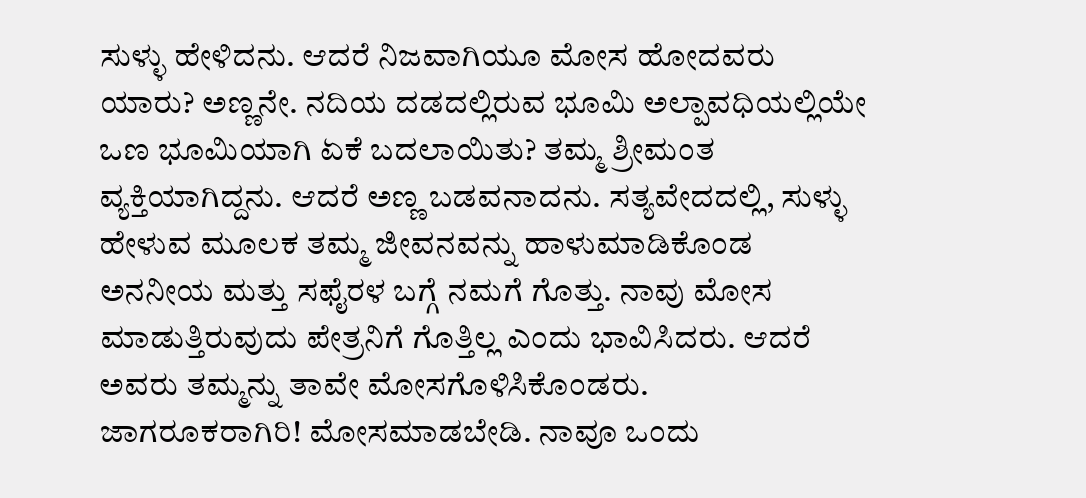ಸುಳ್ಳು ಹೇಳಿದನು. ಆದರೆ ನಿಜವಾಗಿಯೂ ಮೋಸ ಹೋದವರು ಯಾರು? ಅಣ್ಣನೇ. ನದಿಯ ದಡದಲ್ಲಿರುವ ಭೂಮಿ ಅಲ್ಪಾವಧಿಯಲ್ಲಿಯೇ ಒಣ ಭೂಮಿಯಾಗಿ ಏಕೆ ಬದಲಾಯಿತು? ತಮ್ಮ ಶ್ರೀಮಂತ ವ್ಯಕ್ತಿಯಾಗಿದ್ದನು. ಆದರೆ ಅಣ್ಣ ಬಡವನಾದನು. ಸತ್ಯವೇದದಲ್ಲಿ, ಸುಳ್ಳು ಹೇಳುವ ಮೂಲಕ ತಮ್ಮ ಜೀವನವನ್ನು ಹಾಳುಮಾಡಿಕೊಂಡ ಅನನೀಯ ಮತ್ತು ಸಫೈರಳ ಬಗ್ಗೆ ನಮಗೆ ಗೊತ್ತು. ನಾವು ಮೋಸ ಮಾಡುತ್ತಿರುವುದು ಪೇತ್ರನಿಗೆ ಗೊತ್ತಿಲ್ಲ ಎಂದು ಭಾವಿಸಿದರು. ಆದರೆ ಅವರು ತಮ್ಮನ್ನು ತಾವೇ ಮೋಸಗೊಳಿಸಿಕೊಂಡರು.
ಜಾಗರೂಕರಾಗಿರಿ! ಮೋಸಮಾಡಬೇಡಿ. ನಾವೂ ಒಂದು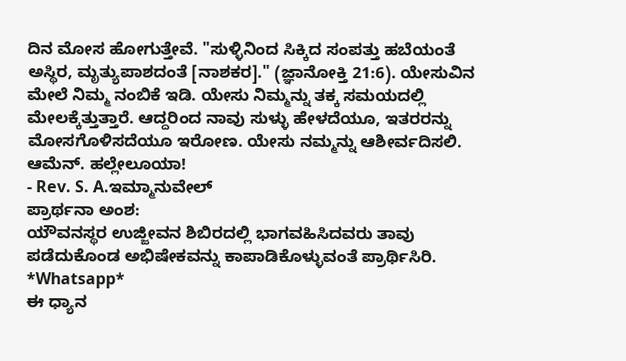ದಿನ ಮೋಸ ಹೋಗುತ್ತೇವೆ. "ಸುಳ್ಳಿನಿಂದ ಸಿಕ್ಕಿದ ಸಂಪತ್ತು ಹಬೆಯಂತೆ ಅಸ್ಥಿರ, ಮೃತ್ಯುಪಾಶದಂತೆ [ನಾಶಕರ]." (ಜ್ಞಾನೋಕ್ತಿ 21:6). ಯೇಸುವಿನ ಮೇಲೆ ನಿಮ್ಮ ನಂಬಿಕೆ ಇಡಿ. ಯೇಸು ನಿಮ್ಮನ್ನು ತಕ್ಕ ಸಮಯದಲ್ಲಿ ಮೇಲಕ್ಕೆತ್ತುತ್ತಾರೆ. ಆದ್ದರಿಂದ ನಾವು ಸುಳ್ಳು ಹೇಳದೆಯೂ, ಇತರರನ್ನು ಮೋಸಗೊಳಿಸದೆಯೂ ಇರೋಣ. ಯೇಸು ನಮ್ಮನ್ನು ಆಶೀರ್ವದಿಸಲಿ. ಆಮೆನ್. ಹಲ್ಲೇಲೂಯಾ!
- Rev. S. A.ಇಮ್ಮಾನುವೇಲ್
ಪ್ರಾರ್ಥನಾ ಅಂಶ:
ಯೌವನಸ್ಥರ ಉಜ್ಜೀವನ ಶಿಬಿರದಲ್ಲಿ ಭಾಗವಹಿಸಿದವರು ತಾವು ಪಡೆದುಕೊಂಡ ಅಭಿಷೇಕವನ್ನು ಕಾಪಾಡಿಕೊಳ್ಳುವಂತೆ ಪ್ರಾರ್ಥಿಸಿರಿ.
*Whatsapp*
ಈ ಧ್ಯಾನ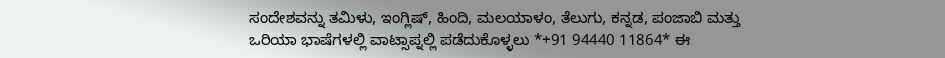ಸಂದೇಶವನ್ನು ತಮಿಳು, ಇಂಗ್ಲಿಷ್, ಹಿಂದಿ, ಮಲಯಾಳಂ, ತೆಲುಗು, ಕನ್ನಡ, ಪಂಜಾಬಿ ಮತ್ತು ಒರಿಯಾ ಭಾಷೆಗಳಲ್ಲಿ ವಾಟ್ಸಾಪ್ನಲ್ಲಿ ಪಡೆದುಕೊಳ್ಳಲು *+91 94440 11864* ಈ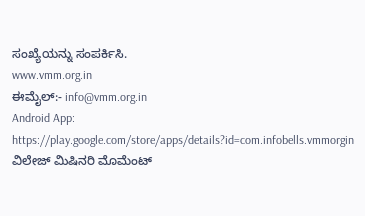ಸಂಖ್ಯೆಯನ್ನು ಸಂಪರ್ಕಿಸಿ.
www.vmm.org.in
ಈಮೈಲ್:- info@vmm.org.in
Android App: https://play.google.com/store/apps/details?id=com.infobells.vmmorgin
ವಿಲೇಜ್ ಮಿಷಿನರಿ ಮೊಮೆಂಟ್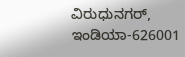ವಿರುಧುನಗರ್, ಇಂಡಿಯಾ-626001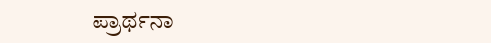ಪ್ರಾರ್ಥನಾ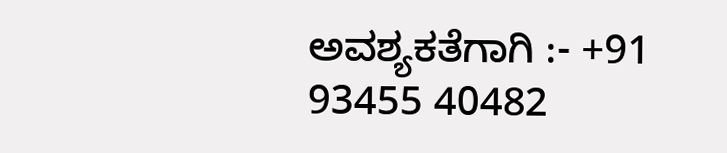ಅವಶ್ಯಕತೆಗಾಗಿ :- +91 93455 40482